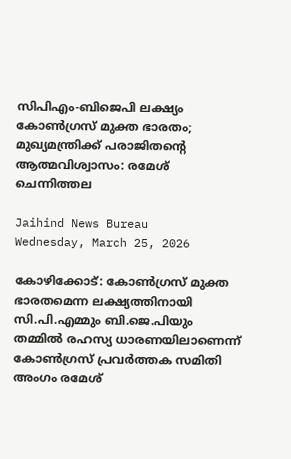സിപിഎം-ബിജെപി ലക്ഷ്യം കോണ്‍ഗ്രസ് മുക്ത ഭാരതം; മുഖ്യമന്ത്രിക്ക് പരാജിതന്റെ ആത്മവിശ്വാസം: രമേശ് ചെന്നിത്തല

Jaihind News Bureau
Wednesday, March 25, 2026

കോഴിക്കോട്: കോണ്‍ഗ്രസ് മുക്ത ഭാരതമെന്ന ലക്ഷ്യത്തിനായി സി.പി.എമ്മും ബി.ജെ.പിയും തമ്മില്‍ രഹസ്യ ധാരണയിലാണെന്ന് കോണ്‍ഗ്രസ് പ്രവര്‍ത്തക സമിതി അംഗം രമേശ്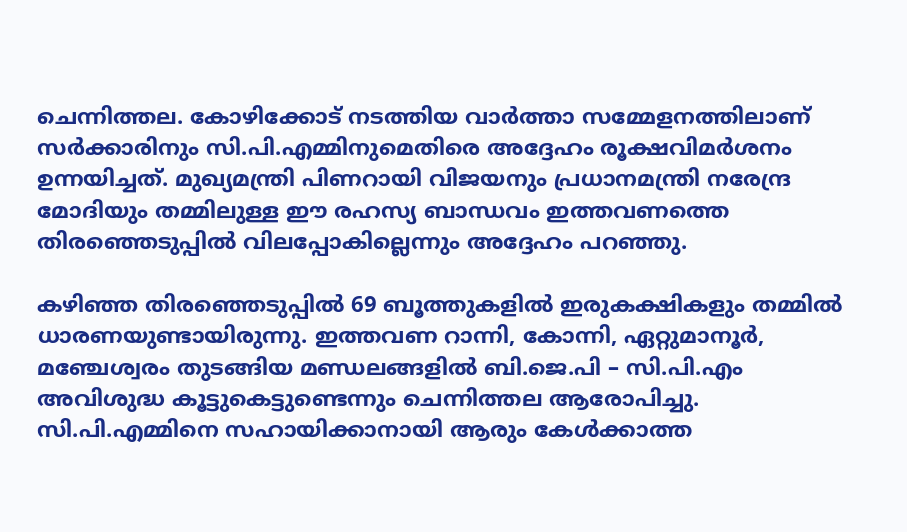ചെന്നിത്തല. കോഴിക്കോട് നടത്തിയ വാര്‍ത്താ സമ്മേളനത്തിലാണ് സര്‍ക്കാരിനും സി.പി.എമ്മിനുമെതിരെ അദ്ദേഹം രൂക്ഷവിമര്‍ശനം ഉന്നയിച്ചത്. മുഖ്യമന്ത്രി പിണറായി വിജയനും പ്രധാനമന്ത്രി നരേന്ദ്ര മോദിയും തമ്മിലുള്ള ഈ രഹസ്യ ബാന്ധവം ഇത്തവണത്തെ തിരഞ്ഞെടുപ്പില്‍ വിലപ്പോകില്ലെന്നും അദ്ദേഹം പറഞ്ഞു.

കഴിഞ്ഞ തിരഞ്ഞെടുപ്പില്‍ 69 ബൂത്തുകളില്‍ ഇരുകക്ഷികളും തമ്മില്‍ ധാരണയുണ്ടായിരുന്നു. ഇത്തവണ റാന്നി, കോന്നി, ഏറ്റുമാനൂര്‍, മഞ്ചേശ്വരം തുടങ്ങിയ മണ്ഡലങ്ങളില്‍ ബി.ജെ.പി – സി.പി.എം അവിശുദ്ധ കൂട്ടുകെട്ടുണ്ടെന്നും ചെന്നിത്തല ആരോപിച്ചു. സി.പി.എമ്മിനെ സഹായിക്കാനായി ആരും കേള്‍ക്കാത്ത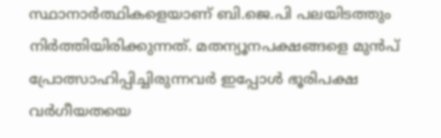സ്ഥാനാര്‍ത്ഥികളെയാണ് ബി.ജെ.പി പലയിടത്തും നിര്‍ത്തിയിരിക്കുന്നത്. മതന്യൂനപക്ഷങ്ങളെ മുന്‍പ് പ്രോത്സാഹിപ്പിച്ചിരുന്നവര്‍ ഇപ്പോള്‍ ഭൂരിപക്ഷ വര്‍ഗീയതയെ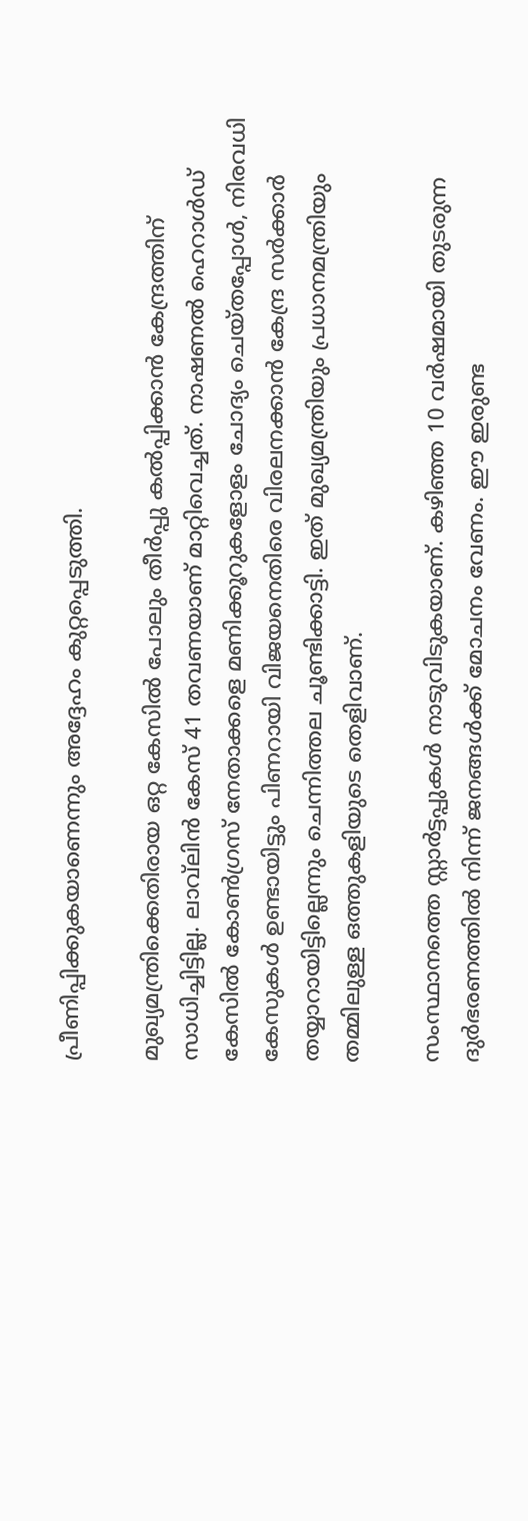പ്രീണിപ്പിക്കുകയാണെന്നും അദ്ദേഹം കുറ്റപ്പെടുത്തി.

മുഖ്യമന്ത്രിക്കെതിരായ ഒറ്റ കേസില്‍ പോലും തീര്‍പ്പു കല്‍പ്പിക്കാന്‍ കേന്ദ്രത്തിന് സാധിച്ചിട്ടില്ല. ലാവ്‌ലിന്‍ കേസ് 41 തവണയാണ് മാറ്റിവെച്ചത്. നാഷണല്‍ ഹെറാള്‍ഡ് കേസില്‍ കോണ്‍ഗ്രസ് നേതാക്കളെ മണിക്കൂറുകളോളം ചോദ്യം ചെയ്തപ്പോള്‍, നിരവധി കേസുകള്‍ ഉണ്ടായിട്ടും പിണറായി വിജയനെതിരെ വിരലനക്കാന്‍ കേന്ദ്ര സര്‍ക്കാര്‍ തയ്യാറായിട്ടില്ലെന്നും ചെന്നിത്തല ചൂണ്ടിക്കാട്ടി. ഇത് മുഖ്യമന്ത്രിയും പ്രധാനമന്ത്രിയും തമ്മിലുള്ള ഒത്തുകളിയുടെ തെളിവാണ്.

സംസ്ഥാനത്തെ സ്റ്റാര്‍ട്ടപ്പുകള്‍ നാടുവിടുകയാണ്. കഴിഞ്ഞ 10 വര്‍ഷമായി തുടരുന്ന ദുര്‍ഭരണത്തില്‍ നിന്ന് ജനങ്ങള്‍ക്ക് മോചനം വേണം. ഈ ഇരുണ്ട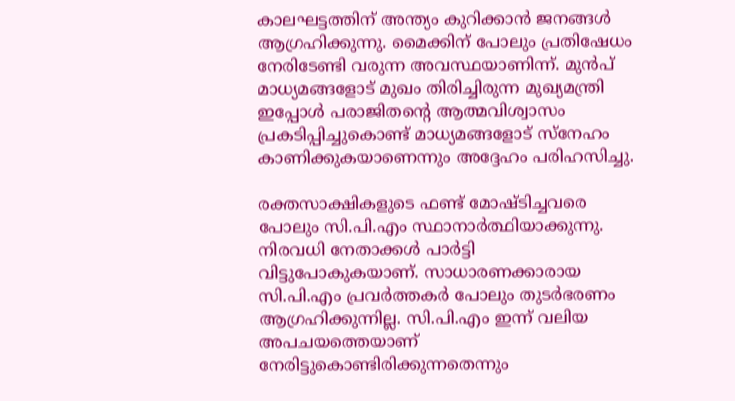കാലഘട്ടത്തിന് അന്ത്യം കുറിക്കാന്‍ ജനങ്ങള്‍ ആഗ്രഹിക്കുന്നു. മൈക്കിന് പോലും പ്രതിഷേധം നേരിടേണ്ടി വരുന്ന അവസ്ഥയാണിന്ന്. മുന്‍പ് മാധ്യമങ്ങളോട് മുഖം തിരിച്ചിരുന്ന മുഖ്യമന്ത്രി ഇപ്പോള്‍ പരാജിതന്റെ ആത്മവിശ്വാസം പ്രകടിപ്പിച്ചുകൊണ്ട് മാധ്യമങ്ങളോട് സ്‌നേഹം കാണിക്കുകയാണെന്നും അദ്ദേഹം പരിഹസിച്ചു.

രക്തസാക്ഷികളുടെ ഫണ്ട് മോഷ്ടിച്ചവരെ പോലും സി.പി.എം സ്ഥാനാര്‍ത്ഥിയാക്കുന്നു. നിരവധി നേതാക്കള്‍ പാര്‍ട്ടി വിട്ടുപോകുകയാണ്. സാധാരണക്കാരായ സി.പി.എം പ്രവര്‍ത്തകര്‍ പോലും തുടര്‍ഭരണം ആഗ്രഹിക്കുന്നില്ല. സി.പി.എം ഇന്ന് വലിയ അപചയത്തെയാണ് നേരിട്ടുകൊണ്ടിരിക്കുന്നതെന്നും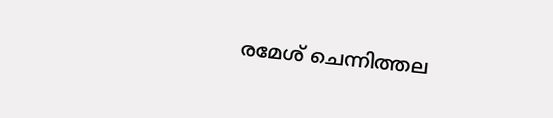രമേശ് ചെന്നിത്തല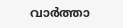വാര്‍ത്താ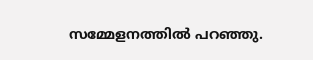സമ്മേളനത്തില്‍ പറഞ്ഞു.